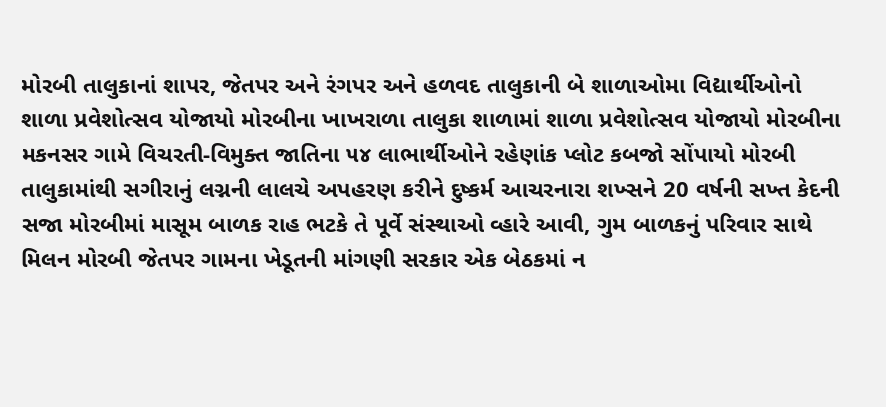મોરબી તાલુકાનાં શાપર, જેતપર અને રંગપર અને હળવદ તાલુકાની બે શાળાઓમા વિદ્યાર્થીઓનો શાળા પ્રવેશોત્સવ યોજાયો મોરબીના ખાખરાળા તાલુકા શાળામાં શાળા પ્રવેશોત્સવ યોજાયો મોરબીના મકનસર ગામે વિચરતી-વિમુક્ત જાતિના ૫૪ લાભાર્થીઓને રહેણાંક પ્લોટ કબજો સોંપાયો મોરબી તાલુકામાંથી સગીરાનું લગ્નની લાલચે અપહરણ કરીને દુષ્કર્મ આચરનારા શખ્સને 20 વર્ષની સખ્ત કેદની સજા મોરબીમાં માસૂમ બાળક રાહ ભટકે તે પૂર્વે સંસ્થાઓ વ્હારે આવી, ગુમ બાળકનું પરિવાર સાથે મિલન મોરબી જેતપર ગામના ખેડૂતની માંગણી સરકાર એક બેઠકમાં ન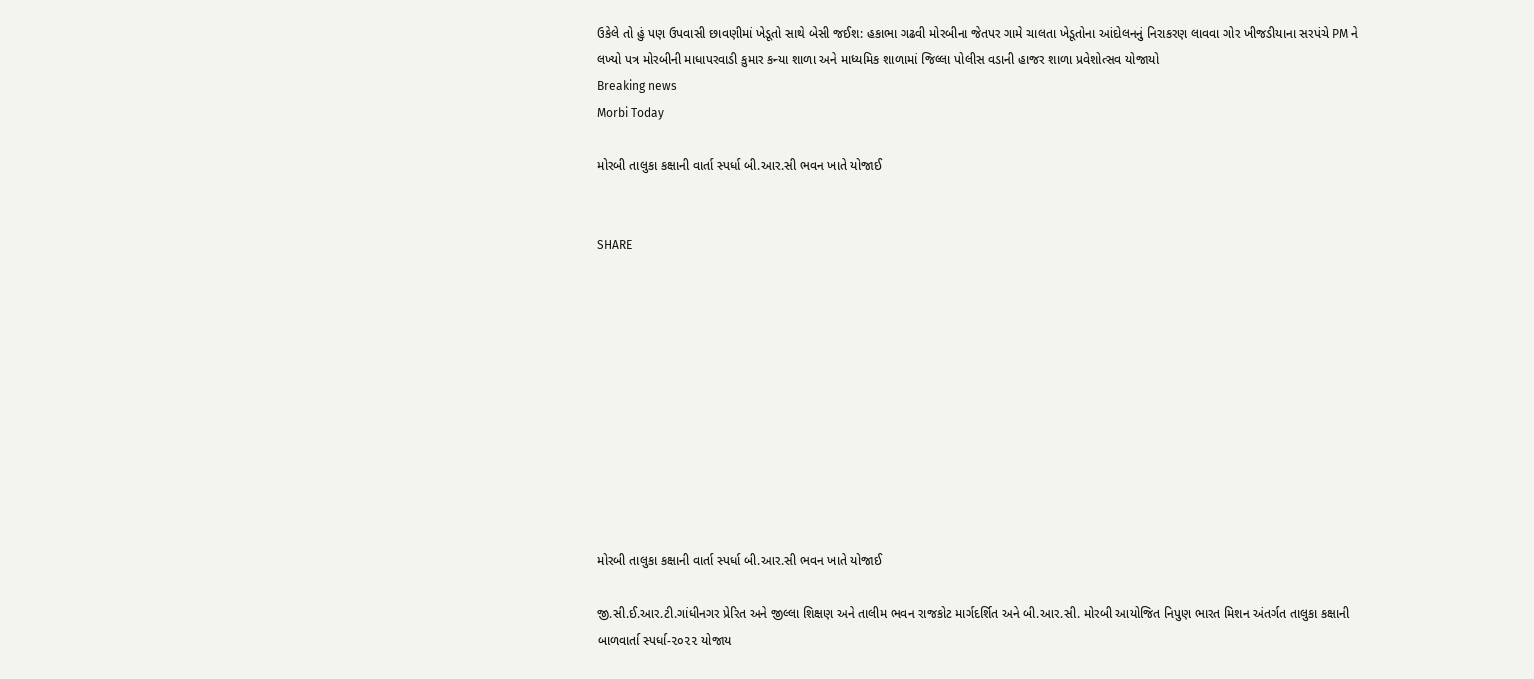ઉકેલે તો હું પણ ઉપવાસી છાવણીમાં ખેડૂતો સાથે બેસી જઈશ: હકાભા ગઢવી મોરબીના જેતપર ગામે ચાલતા ખેડૂતોના આંદોલનનું નિરાકરણ લાવવા ગોર ખીજડીયાના સરપંચે PM ને લખ્યો પત્ર મોરબીની માધાપરવાડી કુમાર કન્યા શાળા અને માધ્યમિક શાળામાં જિલ્લા પોલીસ વડાની હાજર શાળા પ્રવેશોત્સવ યોજાયો
Breaking news
Morbi Today

મોરબી તાલુકા કક્ષાની વાર્તા સ્પર્ધા બી.આર.સી ભવન ખાતે યોજાઈ


SHARE











મોરબી તાલુકા કક્ષાની વાર્તા સ્પર્ધા બી.આર.સી ભવન ખાતે યોજાઈ

જી.સી.ઈ.આર.ટી.ગાંધીનગર પ્રેરિત અને જીલ્લા શિક્ષણ અને તાલીમ ભવન રાજકોટ માર્ગદર્શિત અને બી.આર.સી. મોરબી આયોજિત નિપુણ ભારત મિશન અંતર્ગત તાલુકા કક્ષાની બાળવાર્તા સ્પર્ધા-૨૦૨૨ યોજાય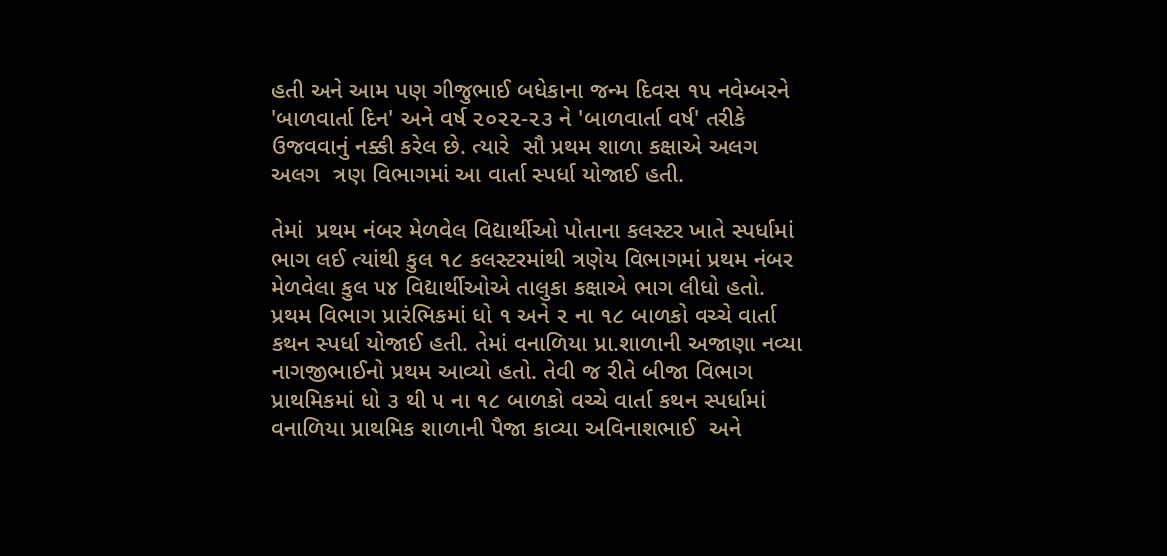હતી અને આમ પણ ગીજુભાઈ બધેકાના જન્મ દિવસ ૧૫ નવેમ્બરને 'બાળવાર્તા દિન' અને વર્ષ ૨૦૨૨-૨૩ ને 'બાળવાર્તા વર્ષ' તરીકે ઉજવવાનું નક્કી કરેલ છે. ત્યારે  સૌ પ્રથમ શાળા કક્ષાએ અલગ અલગ  ત્રણ વિભાગમાં આ વાર્તા સ્પર્ધા યોજાઈ હતી.

તેમાં  પ્રથમ નંબર મેળવેલ વિદ્યાર્થીઓ પોતાના કલસ્ટર ખાતે સ્પર્ધામાં ભાગ લઈ ત્યાંથી કુલ ૧૮ કલસ્ટરમાંથી ત્રણેય વિભાગમાં પ્રથમ નંબર મેળવેલા કુલ ૫૪ વિદ્યાર્થીઓએ તાલુકા કક્ષાએ ભાગ લીધો હતો. પ્રથમ વિભાગ પ્રારંભિકમાં ધો ૧ અને ૨ ના ૧૮ બાળકો વચ્ચે વાર્તા કથન સ્પર્ધા યોજાઈ હતી. તેમાં વનાળિયા પ્રા.શાળાની અજાણા નવ્યા નાગજીભાઈનો પ્રથમ આવ્યો હતો. તેવી જ રીતે બીજા વિભાગ પ્રાથમિકમાં ધો ૩ થી ૫ ના ૧૮ બાળકો વચ્ચે વાર્તા કથન સ્પર્ધામાં વનાળિયા પ્રાથમિક શાળાની પૈજા કાવ્યા અવિનાશભાઈ  અને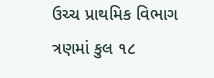ઉચ્ચ પ્રાથમિક વિભાગ ત્રણમાં કુલ ૧૮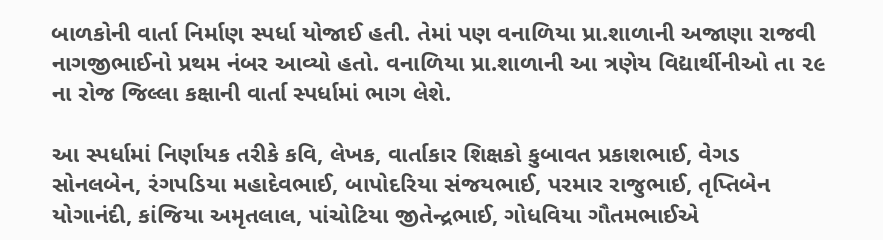બાળકોની વાર્તા નિર્માણ સ્પર્ધા યોજાઈ હતી. તેમાં પણ વનાળિયા પ્રા.શાળાની અજાણા રાજવી નાગજીભાઈનો પ્રથમ નંબર આવ્યો હતો. વનાળિયા પ્રા.શાળાની આ ત્રણેય વિદ્યાર્થીનીઓ તા ૨૯ ના રોજ જિલ્લા કક્ષાની વાર્તા સ્પર્ધામાં ભાગ લેશે.

આ સ્પર્ધામાં નિર્ણાયક તરીકે કવિ, લેખક, વાર્તાકાર શિક્ષકો કુબાવત પ્રકાશભાઈ, વેગડ સોનલબેન, રંગપડિયા મહાદેવભાઈ, બાપોદરિયા સંજયભાઈ, પરમાર રાજુભાઈ, તૃપ્તિબેન યોગાનંદી, કાંજિયા અમૃતલાલ, પાંચોટિયા જીતેન્દ્રભાઈ, ગોધવિયા ગૌતમભાઈએ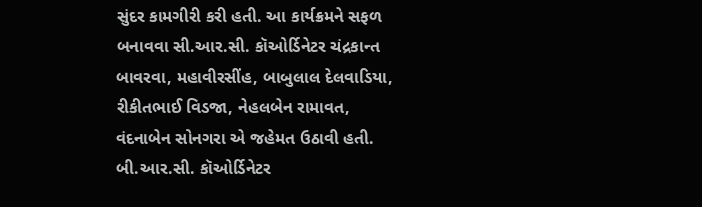સુંદર કામગીરી કરી હતી. આ કાર્યક્રમને સફળ બનાવવા સી.આર.સી. કૉઓર્ડિનેટર ચંદ્રકાન્ત બાવરવા, મહાવીરસીંહ, બાબુલાલ દેલવાડિયા, રીકીતભાઈ વિડજા, નેહલબેન રામાવત, વંદનાબેન સોનગરા એ જહેમત ઉઠાવી હતી. બી.આર.સી. કૉઓર્ડિનેટર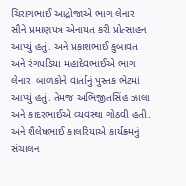ચિરાગભાઈ આદ્રોજાએ ભાગ લેનાર સૌને પ્રમાણપત્ર એનાયત કરી પ્રોત્સાહન આપ્યું હતું. અને પ્રકાશભાઈ કુબાવત અને રંગપડિયા મહાદેવભાઈએ ભાગ લેનાર  બાળકોને વાર્તાનું પુસ્તક ભેટમાં આપ્યું હતું. તેમજ અભિજીતસિંહ ઝાલા અને કાદરભાઈએ વ્યવસ્થા ગોઠવી હતી. અને શૈલેષભાઈ કાલરિયાએ કાર્યક્ર્મનું સંચાલન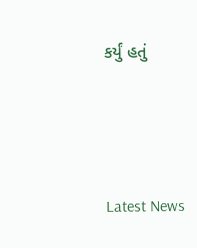કર્યું હતું






Latest News